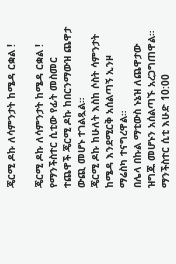ጄርሚ ዶኩ ለሳምንታት ከሜዳ ርቋል !

ጄርሚ ዶኩ ለሳምንታት ከሜዳ ርቋል !
የማንችስተር ሲቲው የፊት መስመር ተጨዋች ጄርሚ ዶኩ ከበርንማውዝ ጨዋታ ውጪ መሆኑ ተገልጿል።
ጄርሚ ዶኩ ከሁለት እስከ ሶስት ሳምንታት ከሜዳ እንደሚርቅ አሰልጣኝ ኢንዞ ማሬስካ ተናግረዋል።
በሌላ በኩል ማቲውስ ኑኔዝ ለጨዋታው ዝግጁ መሆኑን አሰልጣኙ አረጋግጠዋል።
ማንችስተር ሲቲ እሁድ 10:00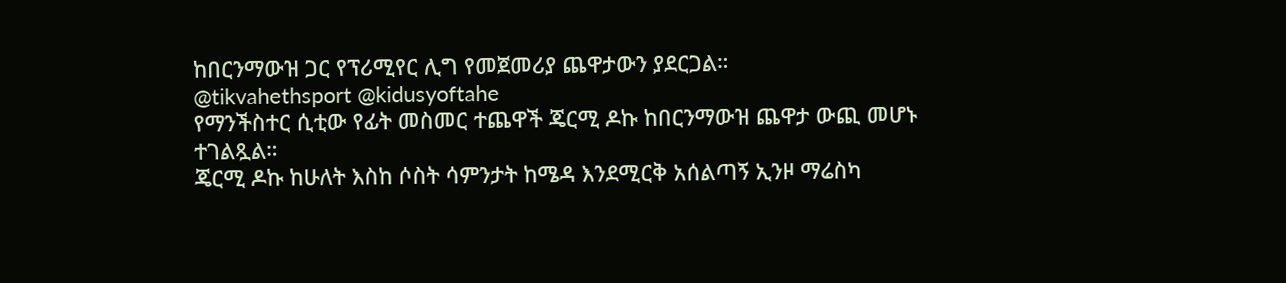ከበርንማውዝ ጋር የፕሪሚየር ሊግ የመጀመሪያ ጨዋታውን ያደርጋል።
@tikvahethsport @kidusyoftahe
የማንችስተር ሲቲው የፊት መስመር ተጨዋች ጄርሚ ዶኩ ከበርንማውዝ ጨዋታ ውጪ መሆኑ ተገልጿል።
ጄርሚ ዶኩ ከሁለት እስከ ሶስት ሳምንታት ከሜዳ እንደሚርቅ አሰልጣኝ ኢንዞ ማሬስካ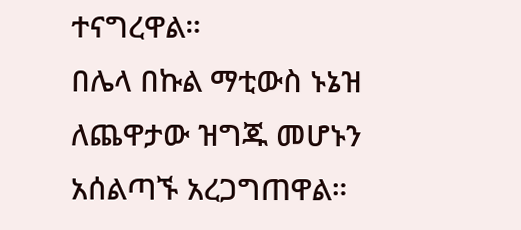ተናግረዋል።
በሌላ በኩል ማቲውስ ኑኔዝ ለጨዋታው ዝግጁ መሆኑን አሰልጣኙ አረጋግጠዋል።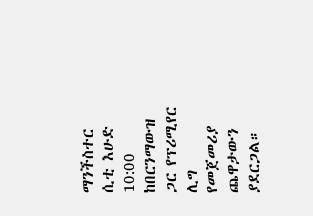ማንችስተር ሲቲ እሁድ 10:00 ከበርንማውዝ ጋር የፕሪሚየር ሊግ የመጀመሪያ ጨዋታውን ያደርጋል።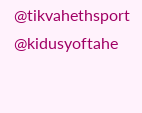@tikvahethsport @kidusyoftahe